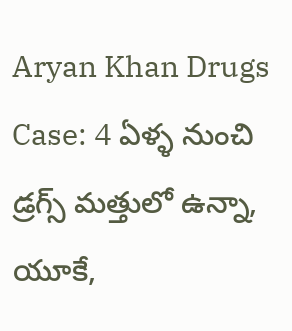Aryan Khan Drugs Case: 4 ఏళ్ళ నుంచి డ్రగ్స్ మత్తులో ఉన్నా, యూకే,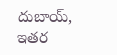దుబాయ్, ఇతర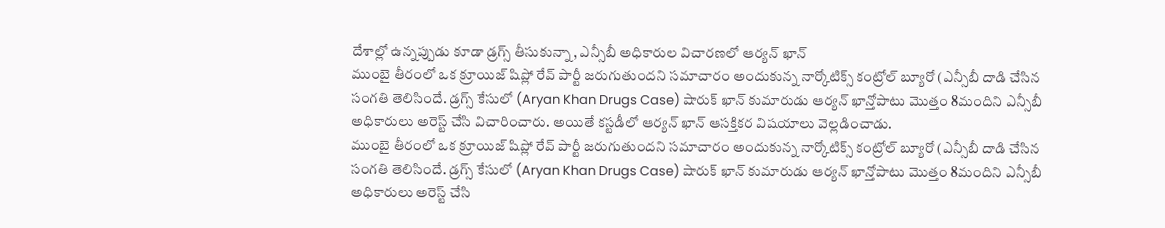దేశాల్లో ఉన్నప్పుడు కూడా డ్రగ్స్ తీసుకున్నా, ఎన్సీబీ అధికారుల విచారణలో ఆర్యన్ ఖాన్
ముంబై తీరంలో ఒక క్రూయిజ్ షిప్లో రేవ్ పార్టీ జరుగుతుందని సమాచారం అందుకున్న నార్కోటిక్స్ కంట్రోల్ బ్యూరో (ఎన్సీబీ దాడి చేసిన సంగతి తెలిసిందే. డ్రగ్స్ కేసులో (Aryan Khan Drugs Case) షారుక్ ఖాన్ కుమారుడు ఆర్యన్ ఖాన్తోపాటు మొత్తం 8మందిని ఎన్సీబీ అధికారులు అరెస్ట్ చేసి విచారించారు. అయితే కస్టడీలో ఆర్యన్ ఖాన్ ఆసక్తికర విషయాలు వెల్లడించాడు.
ముంబై తీరంలో ఒక క్రూయిజ్ షిప్లో రేవ్ పార్టీ జరుగుతుందని సమాచారం అందుకున్న నార్కోటిక్స్ కంట్రోల్ బ్యూరో (ఎన్సీబీ దాడి చేసిన సంగతి తెలిసిందే. డ్రగ్స్ కేసులో (Aryan Khan Drugs Case) షారుక్ ఖాన్ కుమారుడు ఆర్యన్ ఖాన్తోపాటు మొత్తం 8మందిని ఎన్సీబీ అధికారులు అరెస్ట్ చేసి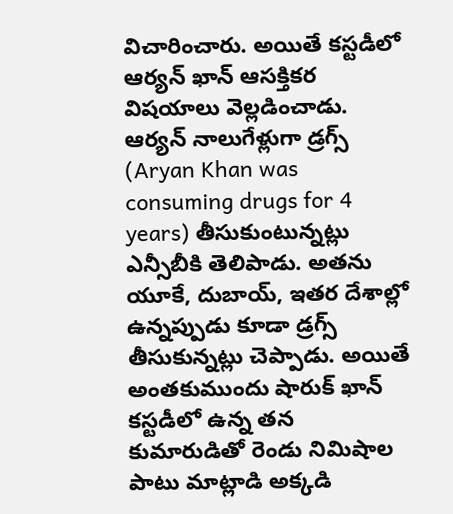విచారించారు. అయితే కస్టడీలో ఆర్యన్ ఖాన్ ఆసక్తికర విషయాలు వెల్లడించాడు.
ఆర్యన్ నాలుగేళ్లుగా డ్రగ్స్ (Aryan Khan was consuming drugs for 4 years) తీసుకుంటున్నట్లు ఎన్సీబీకి తెలిపాడు. అతను యూకే, దుబాయ్, ఇతర దేశాల్లో ఉన్నప్పుడు కూడా డ్రగ్స్ తీసుకున్నట్లు చెప్పాడు. అయితే అంతకుముందు షారుక్ ఖాన్ కస్టడీలో ఉన్న తన కుమారుడితో రెండు నిమిషాల పాటు మాట్లాడి అక్కడి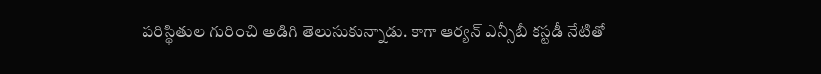పరిస్థితుల గురించి అడిగి తెలుసుకున్నాడు. కాగా ఆర్యన్ ఎన్సీబీ కస్టడీ నేటితో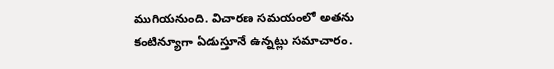ముగియనుంది. విచారణ సమయంలో అతను కంటిన్యూగా ఏడుస్తూనే ఉన్నట్లు సమాచారం.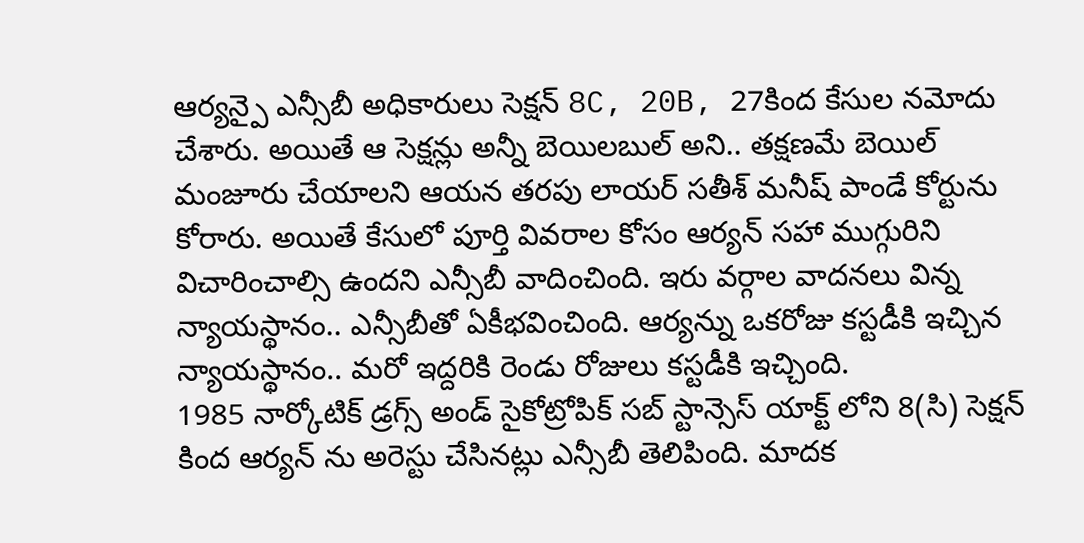ఆర్యన్పై ఎన్సీబీ అధికారులు సెక్షన్ 8C, 20B, 27కింద కేసుల నమోదు చేశారు. అయితే ఆ సెక్షన్లు అన్నీ బెయిలబుల్ అని.. తక్షణమే బెయిల్ మంజూరు చేయాలని ఆయన తరపు లాయర్ సతీశ్ మనీష్ పాండే కోర్టును కోరారు. అయితే కేసులో పూర్తి వివరాల కోసం ఆర్యన్ సహా ముగ్గురిని విచారించాల్సి ఉందని ఎన్సీబీ వాదించింది. ఇరు వర్గాల వాదనలు విన్న న్యాయస్థానం.. ఎన్సీబీతో ఏకీభవించింది. ఆర్యన్ను ఒకరోజు కస్టడీకి ఇచ్చిన న్యాయస్థానం.. మరో ఇద్దరికి రెండు రోజులు కస్టడీకి ఇచ్చింది.
1985 నార్కోటిక్ డ్రగ్స్ అండ్ సైకోట్రోపిక్ సబ్ స్టాన్సెస్ యాక్ట్ లోని 8(సి) సెక్షన్ కింద ఆర్యన్ ను అరెస్టు చేసినట్లు ఎన్సీబీ తెలిపింది. మాదక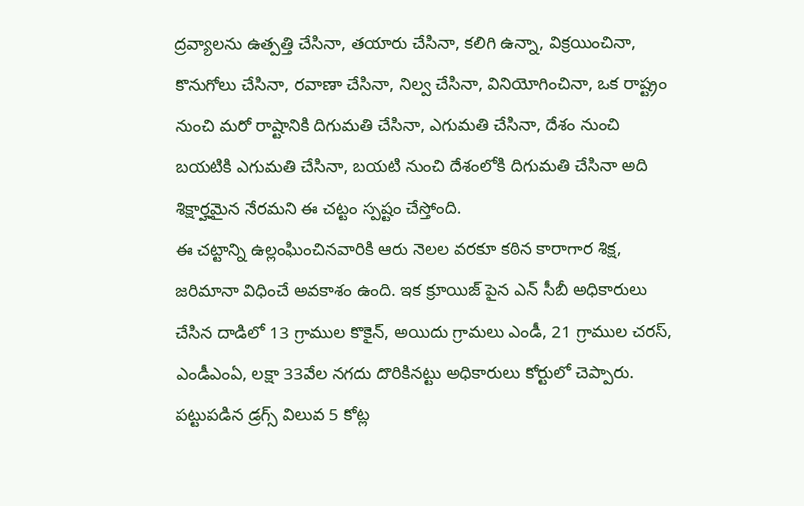ద్రవ్యాలను ఉత్పత్తి చేసినా, తయారు చేసినా, కలిగి ఉన్నా, విక్రయించినా, కొనుగోలు చేసినా, రవాణా చేసినా, నిల్వ చేసినా, వినియోగించినా, ఒక రాష్ట్రం నుంచి మరో రాష్టానికి దిగుమతి చేసినా, ఎగుమతి చేసినా, దేశం నుంచి బయటికి ఎగుమతి చేసినా, బయటి నుంచి దేశంలోకి దిగుమతి చేసినా అది శిక్షార్హమైన నేరమని ఈ చట్టం స్పష్టం చేస్తోంది.
ఈ చట్టాన్ని ఉల్లంఘించినవారికి ఆరు నెలల వరకూ కఠిన కారాగార శిక్ష, జరిమానా విధించే అవకాశం ఉంది. ఇక క్రూయిజ్ పైన ఎన్ సీబీ అధికారులు చేసిన దాడిలో 13 గ్రాముల కొకైన్, అయిదు గ్రామలు ఎండీ, 21 గ్రాముల చరస్, ఎండీఎంఏ, లక్షా 33వేల నగదు దొరికినట్టు అధికారులు కోర్టులో చెప్పారు. పట్టుపడిన డ్రగ్స్ విలువ 5 కోట్ల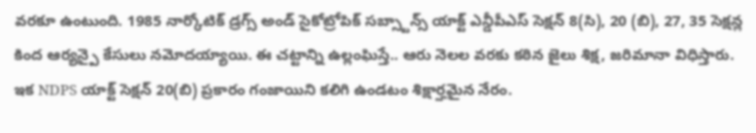వరకూ ఉంటుంది. 1985 నార్కోటిక్ డ్రగ్స్ అండ్ సైకోట్రోపిక్ సబ్స్టాన్స్ యాక్ట్ ఎన్డీపీఎస్ సెక్షన్ 8(సి), 20 (బి), 27, 35 సెక్షన్ల కింద ఆర్యన్పై కేసులు నమోదయ్యాయి. ఈ చట్టాన్ని ఉల్లంఘిస్తే.. ఆరు నెలల వరకు కఠిన జైలు శిక్ష, జరిమానా విధిస్తారు.
ఇక NDPS యాక్ట్ సెక్షన్ 20(బి) ప్రకారం గంజాయిని కలిగి ఉండటం శిక్షార్హమైన నేరం.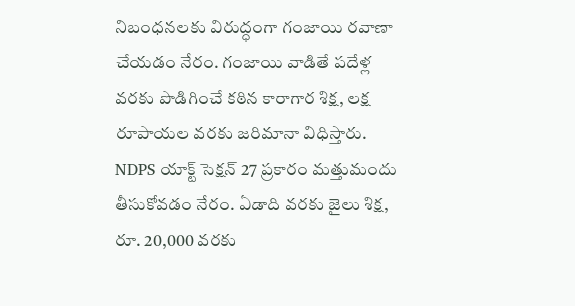నిబంధనలకు విరుద్ధంగా గంజాయి రవాణా చేయడం నేరం. గంజాయి వాడితే పదేళ్ల వరకు పొడిగించే కఠిన కారాగార శిక్ష, లక్ష రూపాయల వరకు జరిమానా విధిస్తారు. NDPS యాక్ట్ సెక్షన్ 27 ప్రకారం మత్తుమందు తీసుకోవడం నేరం. ఏడాది వరకు జైలు శిక్ష, రూ. 20,000 వరకు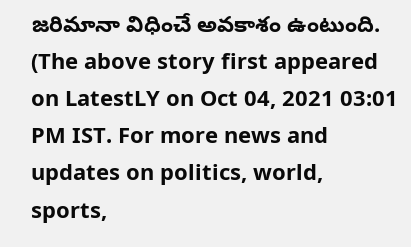జరిమానా విధించే అవకాశం ఉంటుంది.
(The above story first appeared on LatestLY on Oct 04, 2021 03:01 PM IST. For more news and updates on politics, world, sports,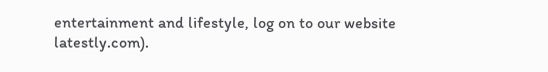entertainment and lifestyle, log on to our website latestly.com).